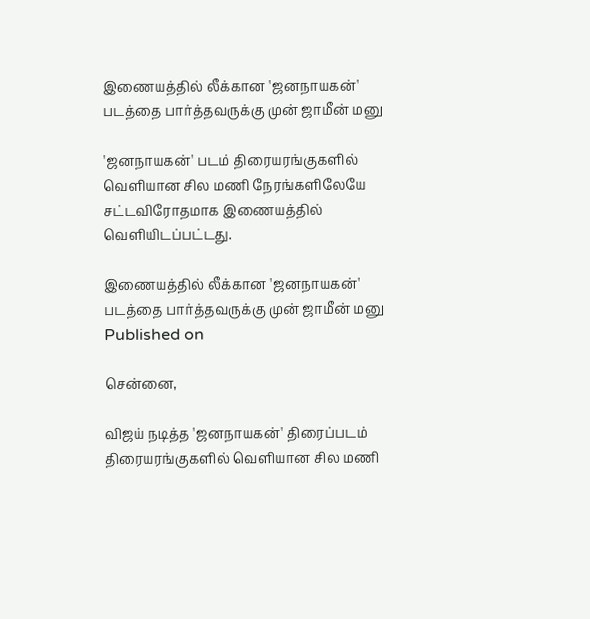இணையத்தில் லீக்கான 'ஜனநாயகன்' படத்தை பார்த்தவருக்கு முன் ஜாமீன் மனு

'ஜனநாயகன்' படம் திரையரங்குகளில் வெளியான சில மணி நேரங்களிலேயே சட்டவிரோதமாக இணையத்தில் வெளியிடப்பட்டது.

இணையத்தில் லீக்கான 'ஜனநாயகன்' படத்தை பார்த்தவருக்கு முன் ஜாமீன் மனு
Published on

சென்னை,

விஜய் நடித்த 'ஜனநாயகன்' திரைப்படம் திரையரங்குகளில் வெளியான சில மணி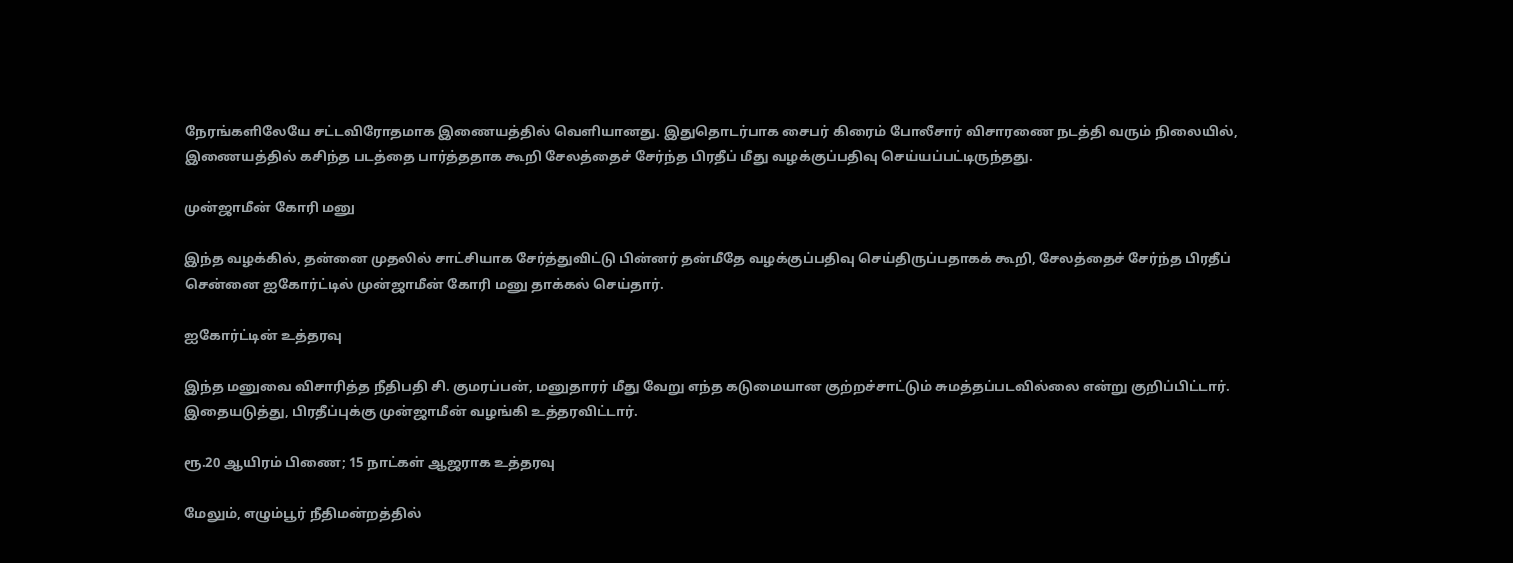நேரங்களிலேயே சட்டவிரோதமாக இணையத்தில் வெளியானது. இதுதொடர்பாக சைபர் கிரைம் போலீசார் விசாரணை நடத்தி வரும் நிலையில், இணையத்தில் கசிந்த படத்தை பார்த்ததாக கூறி சேலத்தைச் சேர்ந்த பிரதீப் மீது வழக்குப்பதிவு செய்யப்பட்டிருந்தது.

முன்ஜாமீன் கோரி மனு

இந்த வழக்கில், தன்னை முதலில் சாட்சியாக சேர்த்துவிட்டு பின்னர் தன்மீதே வழக்குப்பதிவு செய்திருப்பதாகக் கூறி, சேலத்தைச் சேர்ந்த பிரதீப் சென்னை ஐகோர்ட்டில் முன்ஜாமீன் கோரி மனு தாக்கல் செய்தார்.

ஐகோர்ட்டின் உத்தரவு

இந்த மனுவை விசாரித்த நீதிபதி சி. குமரப்பன், மனுதாரர் மீது வேறு எந்த கடுமையான குற்றச்சாட்டும் சுமத்தப்படவில்லை என்று குறிப்பிட்டார். இதையடுத்து, பிரதீப்புக்கு முன்ஜாமீன் வழங்கி உத்தரவிட்டார்.

ரூ.20 ஆயிரம் பிணை; 15 நாட்கள் ஆஜராக உத்தரவு

மேலும், எழும்பூர் நீதிமன்றத்தில்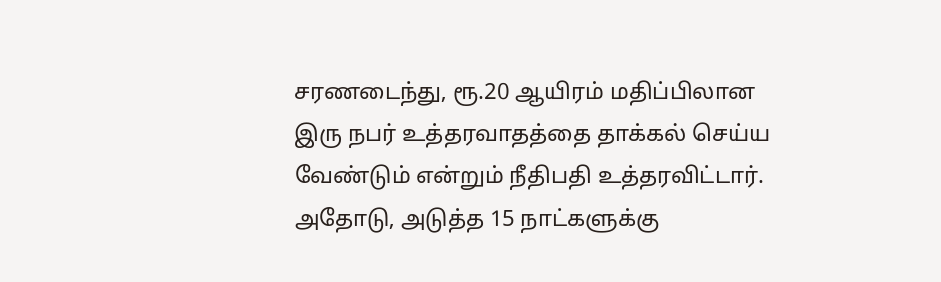சரணடைந்து, ரூ.20 ஆயிரம் மதிப்பிலான இரு நபர் உத்தரவாதத்தை தாக்கல் செய்ய வேண்டும் என்றும் நீதிபதி உத்தரவிட்டார். அதோடு, அடுத்த 15 நாட்களுக்கு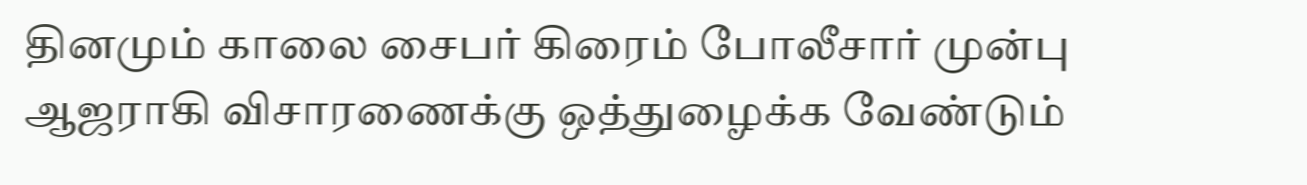தினமும் காலை சைபர் கிரைம் போலீசார் முன்பு ஆஜராகி விசாரணைக்கு ஒத்துழைக்க வேண்டும்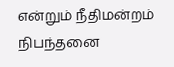என்றும் நீதிமன்றம் நிபந்தனை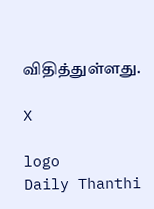விதித்துள்ளது.

X

logo
Daily Thanthi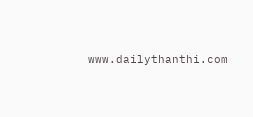www.dailythanthi.com